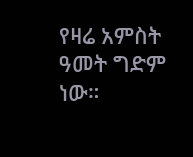የዛሬ አምስት ዓመት ግድም ነው።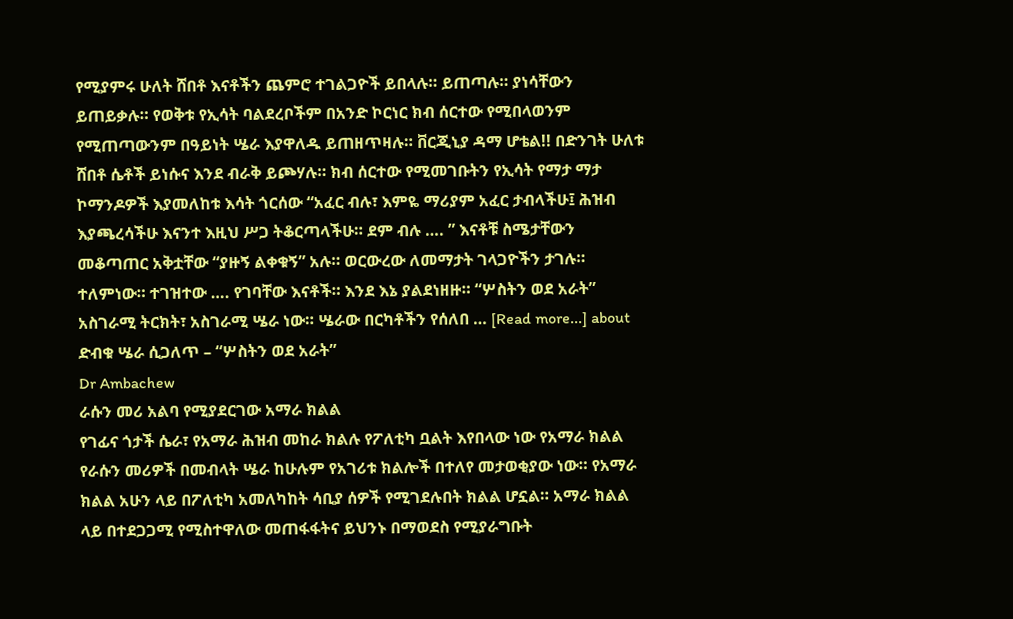የሚያምሩ ሁለት ሸበቶ እናቶችን ጨምሮ ተገልጋዮች ይበላሉ። ይጠጣሉ። ያነሳቸውን ይጠይቃሉ። የወቅቱ የኢሳት ባልደረቦችም በአንድ ኮርነር ክብ ሰርተው የሚበላወንም የሚጠጣውንም በዓይነት ሤራ እያዋለዱ ይጠዘጥዛሉ። ቨርጂኒያ ዳማ ሆቴል!! በድንገት ሁለቱ ሸበቶ ሴቶች ይነሱና እንደ ብራቅ ይጮሃሉ። ክብ ሰርተው የሚመገቡትን የኢሳት የማታ ማታ ኮማንዶዎች እያመለከቱ እሳት ጎርሰው “አፈር ብሉ፣ እምዬ ማሪያም አፈር ታብላችሁ፤ ሕዝብ እያጫረሳችሁ እናንተ እዚህ ሥጋ ትቆርጣላችሁ። ደም ብሉ …. ” እናቶቹ ስሜታቸውን መቆጣጠር አቅቷቸው “ያዙኝ ልቀቁኝ” አሉ። ወርውረው ለመማታት ገላጋዮችን ታገሉ። ተለምነው። ተገዝተው …. የገባቸው እናቶች። እንደ እኔ ያልደነዘዙ። “ሦስትን ወደ አራት” አስገራሚ ትርክት፣ አስገራሚ ሤራ ነው። ሤራው በርካቶችን የሰለበ … [Read more...] about ድብቁ ሤራ ሲጋለጥ – “ሦስትን ወደ አራት”
Dr Ambachew
ራሱን መሪ አልባ የሚያደርገው አማራ ክልል
የገፊና ጎታች ሴራ፣ የአማራ ሕዝብ መከራ ክልሉ የፖለቲካ ቧልት እየበላው ነው የአማራ ክልል የራሱን መሪዎች በመብላት ሤራ ከሁሉም የአገሪቱ ክልሎች በተለየ መታወቂያው ነው። የአማራ ክልል አሁን ላይ በፖለቲካ አመለካከት ሳቢያ ሰዎች የሚገደሉበት ክልል ሆኗል። አማራ ክልል ላይ በተደጋጋሚ የሚስተዋለው መጠፋፋትና ይህንኑ በማወደስ የሚያራግቡት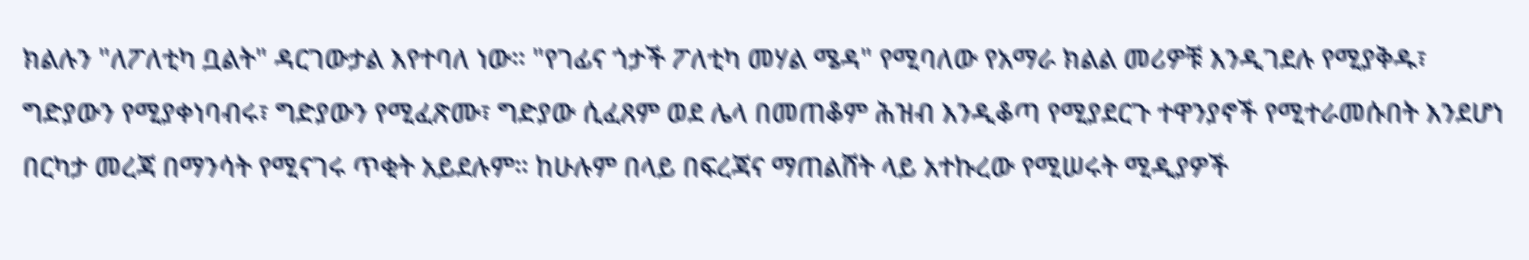ክልሉን "ለፖለቲካ ቧልት" ዳርገውታል እየተባለ ነው። "የገፊና ጎታች ፖለቲካ መሃል ሜዳ" የሚባለው የአማራ ክልል መሪዎቹ እንዲገደሉ የሚያቅዱ፣ ግድያውን የሚያቀነባብሩ፣ ግድያውን የሚፈጽሙ፣ ግድያው ሲፈጸም ወደ ሌላ በመጠቆም ሕዝብ እንዲቆጣ የሚያደርጉ ተዋንያኖች የሚተራመሱበት እንደሆነ በርካታ መረጃ በማንሳት የሚናገሩ ጥቂት አይደሉም። ከሁሉም በላይ በፍረጃና ማጠልሸት ላይ አተኩረው የሚሠሩት ሚዲያዎች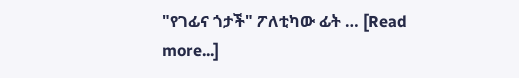"የገፊና ጎታች" ፖለቲካው ፊት … [Read more...]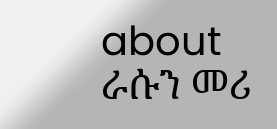about ራሱን መሪ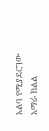አልባ የሚያደርገው አማራ ክልል